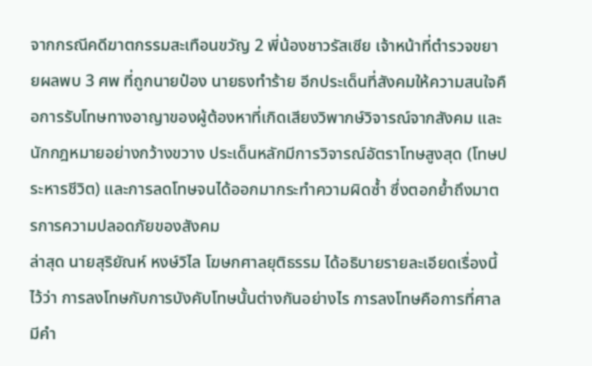จากกรณีคดีฆาตกรรมสะเทือนขวัญ 2 พี่น้องชาวรัสเซีย เจ้าหน้าที่ตำรวจขยายผลพบ 3 ศพ ที่ถูกนายป๋อง นายธงทำร้าย อีกประเด็นที่สังคมให้ความสนใจคือการรับโทษทางอาญาของผู้ต้องหาที่เกิดเสียงวิพากษ์วิจารณ์จากสังคม และนักกฎหมายอย่างกว้างขวาง ประเด็นหลักมีการวิจารณ์อัตราโทษสูงสุด (โทษประหารชีวิต) และการลดโทษจนได้ออกมากระทำความผิดซ้ำ ซึ่งตอกย้ำถึงมาตรการความปลอดภัยของสังคม
ล่าสุด นายสุริยัณห์ หงษ์วิไล โฆษกศาลยุติธรรม ได้อธิบายรายละเอียดเรื่องนี้ไว้ว่า การลงโทษกับการบังคับโทษนั้นต่างกันอย่างไร การลงโทษคือการที่ศาลมีคำ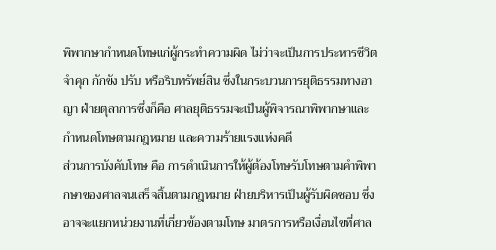พิพากษากำหนดโทษแก่ผู้กระทำความผิด ไม่ว่าจะเป็นการประหารชีวิต จำคุก กักขัง ปรับ หรือริบทรัพย์สิน ซึ่งในกระบวนการยุติธรรมทางอาญา ฝ่ายตุลาการซึ่งก็คือ ศาลยุติธรรมจะเป็นผู้พิจารณาพิพากษาและกำหนดโทษตามกฎหมาย และความร้ายแรงแห่งคดี
ส่วนการบังคับโทษ คือ การดำเนินการให้ผู้ต้องโทษรับโทษตามคำพิพากษาของศาลจนเสร็จสิ้นตามกฎหมาย ฝ่ายบริหารเป็นผู้รับผิดชอบ ซึ่งอาจจะแยกหน่วยงานที่เกี่ยวข้องตามโทษ มาตรการหรือเงื่อนไขที่ศาล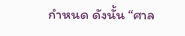กำหนด ดังนั้น “ศาล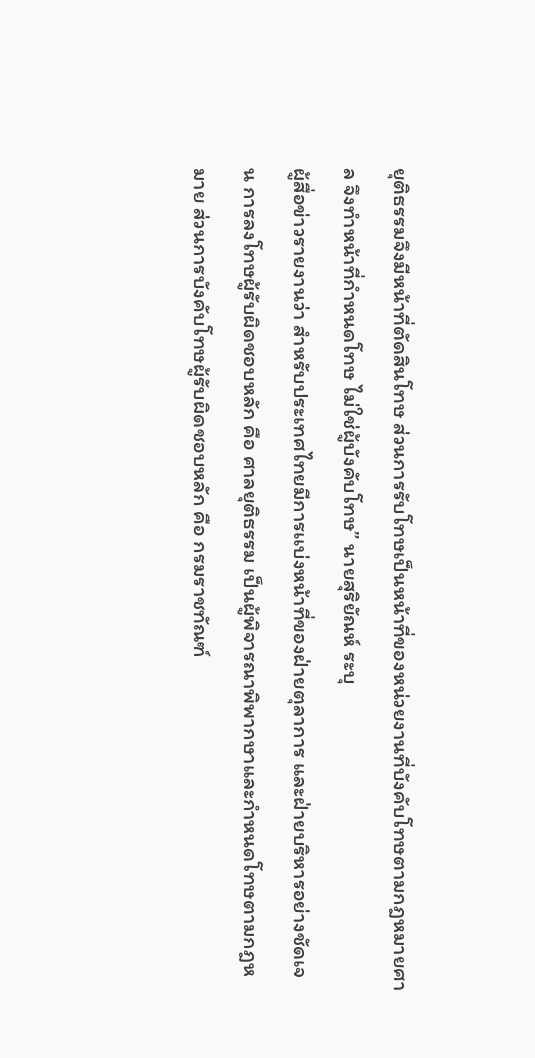ยุติธรรมจึงมีหน้าที่ตัดสินโทษ ส่วนการรับโทษเป็นหน้าที่ของหน่วยงานที่บังคับโทษตามกฎหมายศาล จึงทำหน้าที่กำหนดโทษ ไม่ใช่ผู้บังคับโทษ” นายสุริยัณห์ ระบุ
ผู้สื่อข่าวรายงานว่า สำหรับประเทศไทยมีการเเบ่งหน้าที่ของฝ่ายตุลาการ และฝ่ายบริหารอย่างชัดเจน การลงโทษผู้รับผิดชอบหลัก คือ ศาลยุติธรรม เป็นผู้พิจารณาพิพากษาและกำหนดโทษตามกฎหมาย ส่วนการบังคับโทษผู้รับผิดชอบหลัก คือ กรมราชทัณฑ์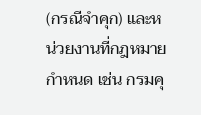(กรณีจำคุก) และหน่วยงานที่กฎหมายกำหนด เช่น กรมคุ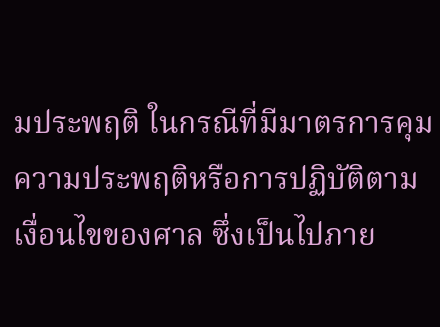มประพฤติ ในกรณีที่มีมาตรการคุมความประพฤติหรือการปฏิบัติตามเงื่อนไขของศาล ซึ่งเป็นไปภาย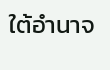ใต้อำนาจ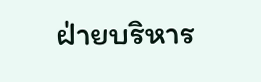ฝ่ายบริหาร